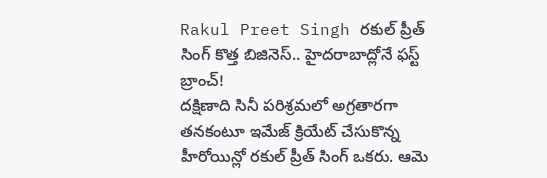Rakul Preet Singh రకుల్ ప్రీత్ సింగ్ కొత్త బిజినెస్.. హైదరాబాద్లోనే ఫస్ట్ బ్రాంచ్!
దక్షిణాది సినీ పరిశ్రమలో అగ్రతారగా తనకంటూ ఇమేజ్ క్రియేట్ చేసుకొన్న హీరోయిన్లో రకుల్ ప్రీత్ సింగ్ ఒకరు. ఆమె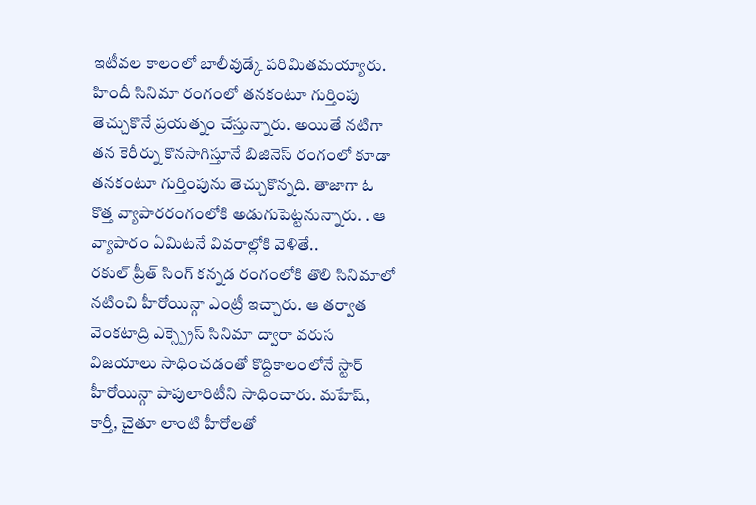ఇటీవల కాలంలో బాలీవుడ్కే పరిమితమయ్యారు. హిందీ సినిమా రంగంలో తనకంటూ గుర్తింపు తెచ్చుకొనే ప్రయత్నం చేస్తున్నారు. అయితే నటిగా తన కెరీర్ను కొనసాగిస్తూనే బిజినెస్ రంగంలో కూడా తనకంటూ గుర్తింపును తెచ్చుకొన్నది. తాజాగా ఓ కొత్త వ్యాపారరంగంలోకి అడుగుపెట్టనున్నారు. . ఆ వ్యాపారం ఏమిటనే వివరాల్లోకి వెళితే..
రకుల్ ప్రీత్ సింగ్ కన్నడ రంగంలోకి తొలి సినిమాలో నటించి హీరోయిన్గా ఎంట్రీ ఇచ్చారు. ఆ తర్వాత వెంకటాద్రి ఎక్స్ప్రెస్ సినిమా ద్వారా వరుస విజయాలు సాధించడంతో కొద్దికాలంలోనే స్టార్ హీరోయిన్గా పాపులారిటీని సాధించారు. మహేష్, కార్తీ, చైతూ లాంటి హీరోలతో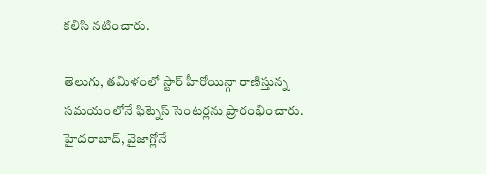కలిసి నటించారు.

తెలుగు, తమిళంలో స్టార్ హీరోయిన్గా రాణిస్తున్న సమయంలోనే ఫిట్నెస్ సెంటర్లను ప్రారంభించారు. హైదరాబాద్, వైజాగ్లోనే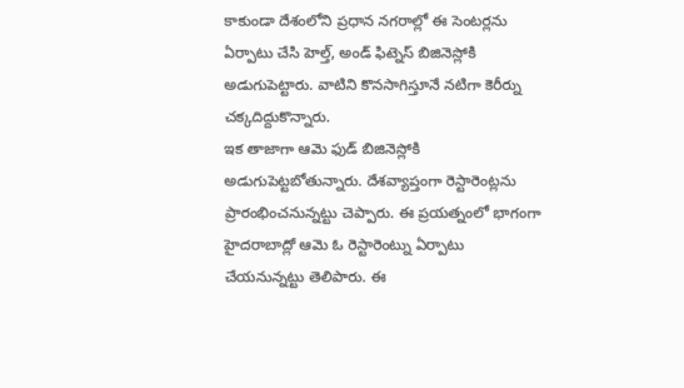కాకుండా దేశంలోని ప్రధాన నగరాల్లో ఈ సెంటర్లను ఏర్పాటు చేసి హెల్త్, అండ్ ఫిట్నెస్ బిజినెస్లోకి అడుగుపెట్టారు. వాటిని కొనసాగిస్తూనే నటిగా కెరీర్ను చక్కదిద్దుకొన్నారు.
ఇక తాజాగా ఆమె ఫుడ్ బిజినెస్లోకి అడుగుపెట్టబోతున్నారు. దేశవ్యాప్తంగా రెస్టారెంట్లను ప్రారంభించనున్నట్టు చెప్పారు. ఈ ప్రయత్నంలో భాగంగా హైదరాబాద్లో ఆమె ఓ రెస్టారెంట్ను ఏర్పాటు చేయనున్నట్టు తెలిపారు. ఈ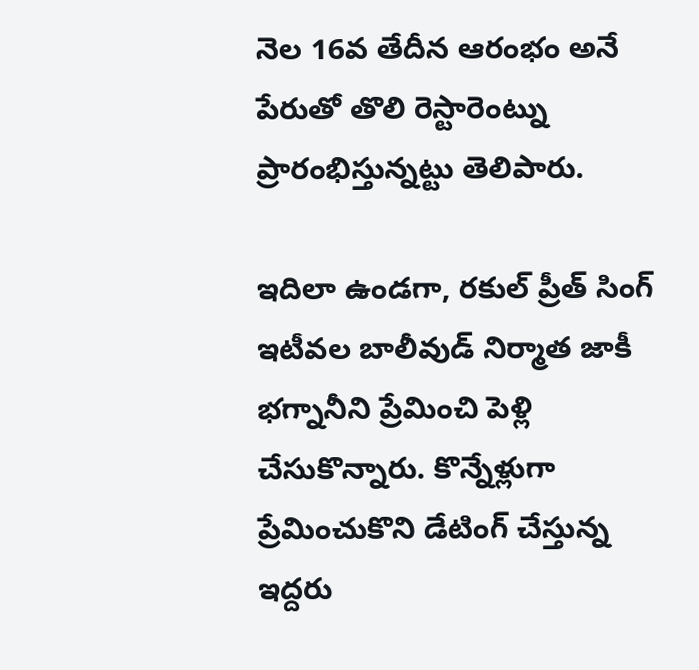నెల 16వ తేదీన ఆరంభం అనే పేరుతో తొలి రెస్టారెంట్ను ప్రారంభిస్తున్నట్టు తెలిపారు.

ఇదిలా ఉండగా, రకుల్ ప్రీత్ సింగ్ ఇటీవల బాలీవుడ్ నిర్మాత జాకీ భగ్నానీని ప్రేమించి పెళ్లి చేసుకొన్నారు. కొన్నేళ్లుగా ప్రేమించుకొని డేటింగ్ చేస్తున్న ఇద్దరు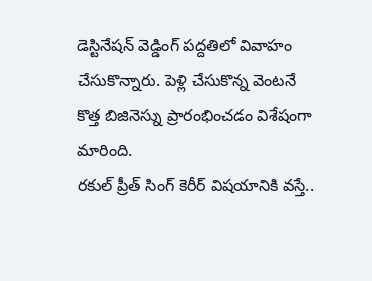డెస్టినేషన్ వెడ్డింగ్ పద్దతిలో వివాహం చేసుకొన్నారు. పెళ్లి చేసుకొన్న వెంటనే కొత్త బిజినెస్ను ప్రారంభించడం విశేషంగా మారింది.
రకుల్ ప్రీత్ సింగ్ కెరీర్ విషయానికి వస్తే..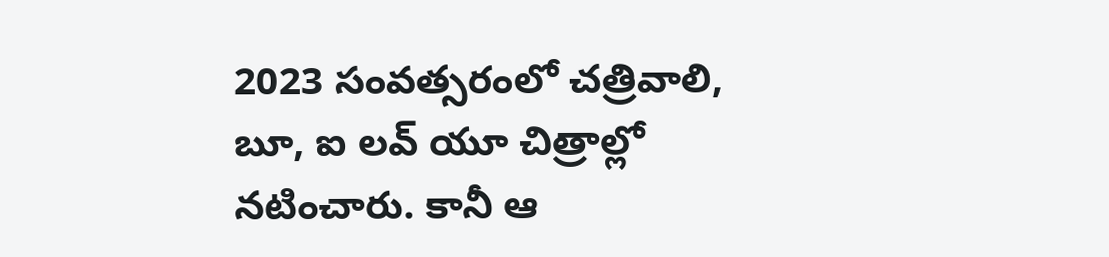2023 సంవత్సరంలో చత్రివాలి, బూ, ఐ లవ్ యూ చిత్రాల్లో నటించారు. కానీ ఆ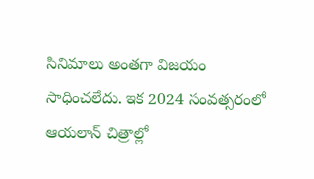సినిమాలు అంతగా విజయం సాధించలేదు. ఇక 2024 సంవత్సరంలో ఆయలాన్ చిత్రాల్లో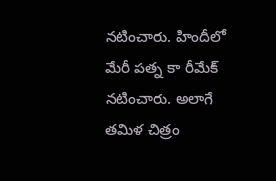నటించారు. హిందీలో మేరీ పత్న కా రీమేక్ నటించారు. అలాగే తమిళ చిత్రం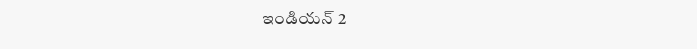ఇండియన్ 2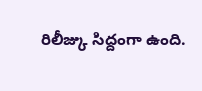రిలీజ్కు సిద్దంగా ఉంది.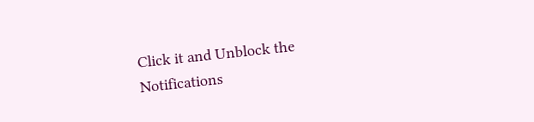Click it and Unblock the Notifications